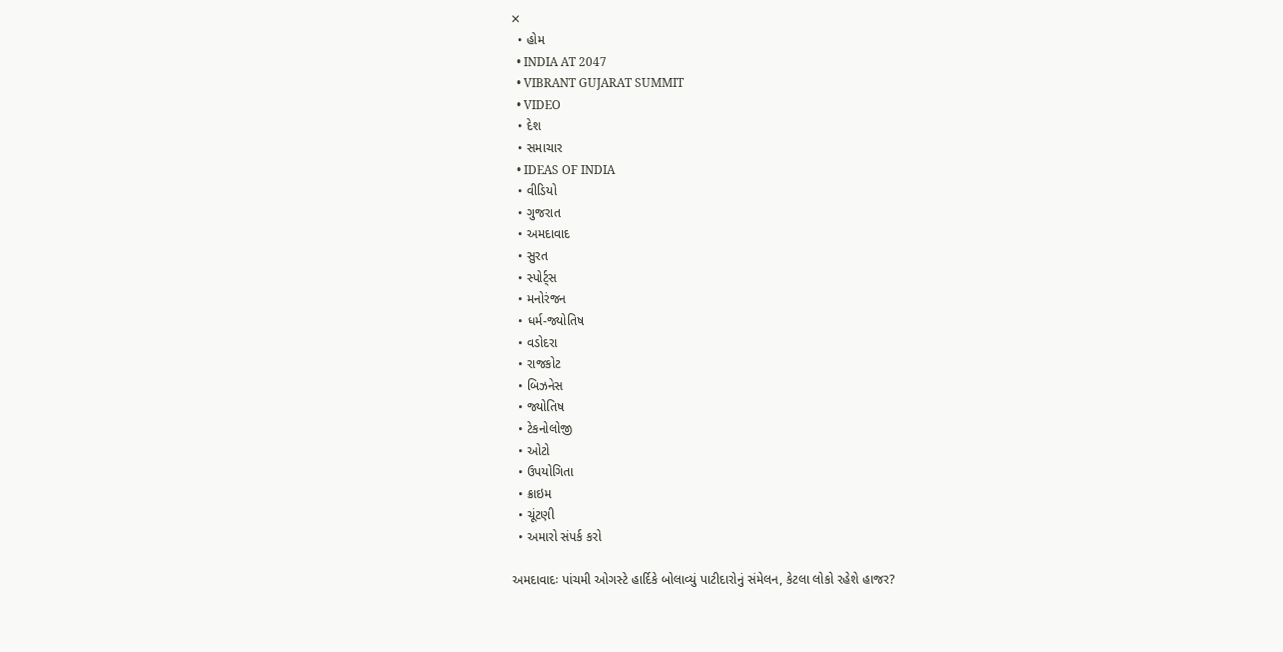✕
  • હોમ
  • INDIA AT 2047
  • VIBRANT GUJARAT SUMMIT
  • VIDEO
  • દેશ
  • સમાચાર
  • IDEAS OF INDIA
  • વીડિયો
  • ગુજરાત
  • અમદાવાદ
  • સુરત
  • સ્પોર્ટ્સ
  • મનોરંજન
  • ધર્મ-જ્યોતિષ
  • વડોદરા
  • રાજકોટ
  • બિઝનેસ
  • જ્યોતિષ
  • ટેકનોલોજી
  • ઓટો
  • ઉપયોગિતા
  • ક્રાઇમ
  • ચૂંટણી
  • અમારો સંપર્ક કરો

અમદાવાદઃ પાંચમી ઓગસ્ટે હાર્દિકે બોલાવ્યું પાટીદારોનું સંમેલન, કેટલા લોકો રહેશે હાજર?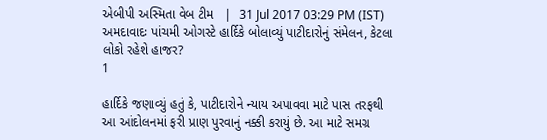એબીપી અસ્મિતા વેબ ટીમ   |  31 Jul 2017 03:29 PM (IST)
અમદાવાદઃ પાંચમી ઓગસ્ટે હાર્દિકે બોલાવ્યું પાટીદારોનું સંમેલન, કેટલા લોકો રહેશે હાજર?
1

હાર્દિકે જણાવ્યું હતું કે, પાટીદારોને ન્યાય અપાવવા માટે પાસ તરફથી આ આંદોલનમાં ફરી પ્રાણ પુરવાનું નક્કી કરાયું છે. આ માટે સમગ્ર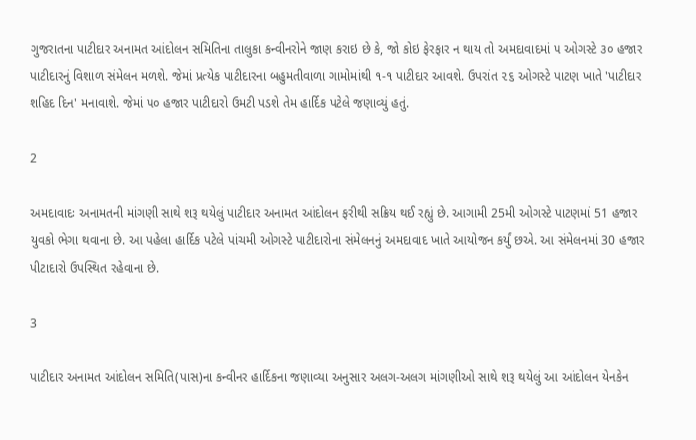ગુજરાતના પાટીદાર અનામત આંદોલન સમિતિના તાલુકા કન્વીનરોને જાણ કરાઇ છે કે, જો કોઇ ફેરફાર ન થાય તો અમદાવાદમાં ૫ ઓગસ્ટે ૩૦ હજાર પાટીદારનું વિશાળ સંમેલન મળશે. જેમાં પ્રત્યેક પાટીદારના બહુમતીવાળા ગામોમાંથી ૧-૧ પાટીદાર આવશે. ઉપરાંત ૨૬ ઓગસ્ટે પાટણ ખાતે 'પાટીદાર શહિદ દિન' મનાવાશે. જેમાં ૫૦ હજાર પાટીદારો ઉમટી પડશે તેમ હાર્દિક પટેલે જણાવ્યું હતું.

2

અમદાવાદઃ અનામતની માંગણી સાથે શરૂ થયેલું પાટીદાર અનામત આંદોલન ફરીથી સક્રિય થઈ રહ્યું છે. આગામી 25મી ઓગસ્ટે પાટણમાં 51 હજાર યુવકો ભેગા થવાના છે. આ પહેલા હાર્દિક પટેલે પાંચમી ઓગસ્ટે પાટીદારોના સંમેલનનું અમદાવાદ ખાતે આયોજન કર્યું છએ. આ સંમેલનમાં 30 હજાર પીટાદારો ઉપસ્થિત રહેવાના છે.

3

પાટીદાર અનામત આંદોલન સમિતિ(પાસ)ના કન્વીનર હાર્દિકના જણાવ્યા અનુસાર અલગ-અલગ માંગણીઓ સાથે શરૂ થયેલું આ આંદોલન યેનકેન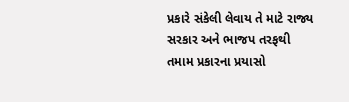પ્રકારે સંકેલી લેવાય તે માટે રાજ્ય સરકાર અને ભાજપ તરફથી તમામ પ્રકારના પ્રયાસો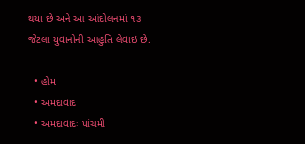થયા છે અને આ આંદોલનમાં ૧૩ જેટલા યુવાનોની આહુતિ લેવાઇ છે.

  • હોમ
  • અમદાવાદ
  • અમદાવાદઃ પાંચમી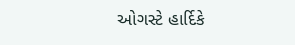ઓગસ્ટે હાર્દિકે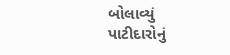બોલાવ્યું પાટીદારોનું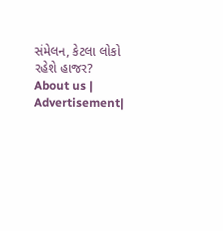સંમેલન, કેટલા લોકો રહેશે હાજર?
About us | Advertisement|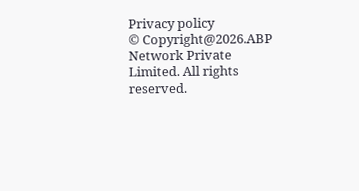Privacy policy
© Copyright@2026.ABP Network Private Limited. All rights reserved.